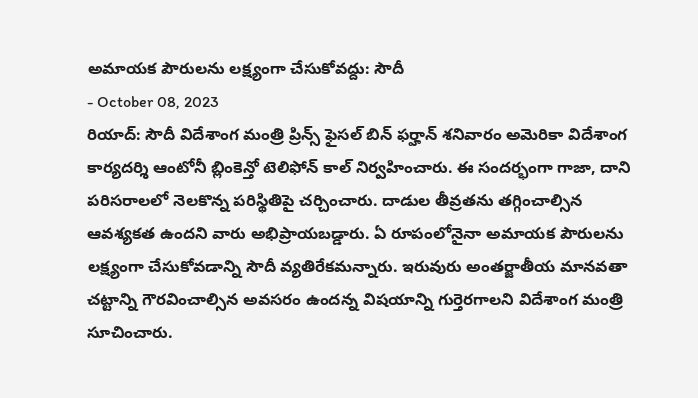అమాయక పౌరులను లక్ష్యంగా చేసుకోవద్దు: సౌదీ
- October 08, 2023
రియాద్: సౌదీ విదేశాంగ మంత్రి ప్రిన్స్ ఫైసల్ బిన్ ఫర్హాన్ శనివారం అమెరికా విదేశాంగ కార్యదర్శి ఆంటోనీ బ్లింకెన్తో టెలిఫోన్ కాల్ నిర్వహించారు. ఈ సందర్భంగా గాజా, దాని పరిసరాలలో నెలకొన్న పరిస్థితిపై చర్చించారు. దాడుల తీవ్రతను తగ్గించాల్సిన ఆవశ్యకత ఉందని వారు అభిప్రాయబడ్డారు. ఏ రూపంలోనైనా అమాయక పౌరులను లక్ష్యంగా చేసుకోవడాన్ని సౌదీ వ్యతిరేకమన్నారు. ఇరువురు అంతర్జాతీయ మానవతా చట్టాన్ని గౌరవించాల్సిన అవసరం ఉందన్న విషయాన్ని గుర్తెరగాలని విదేశాంగ మంత్రి సూచించారు.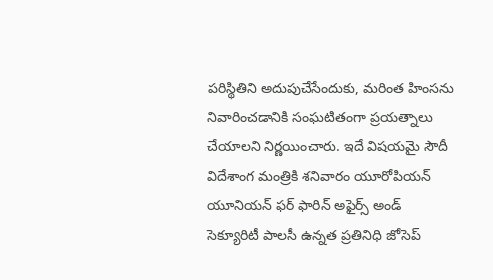పరిస్థితిని అదుపుచేసేందుకు, మరింత హింసను నివారించడానికి సంఘటితంగా ప్రయత్నాలు చేయాలని నిర్ణయించారు. ఇదే విషయమై సౌదీ విదేశాంగ మంత్రికి శనివారం యూరోపియన్ యూనియన్ ఫర్ ఫారిన్ అఫైర్స్ అండ్ సెక్యూరిటీ పాలసీ ఉన్నత ప్రతినిధి జోసెప్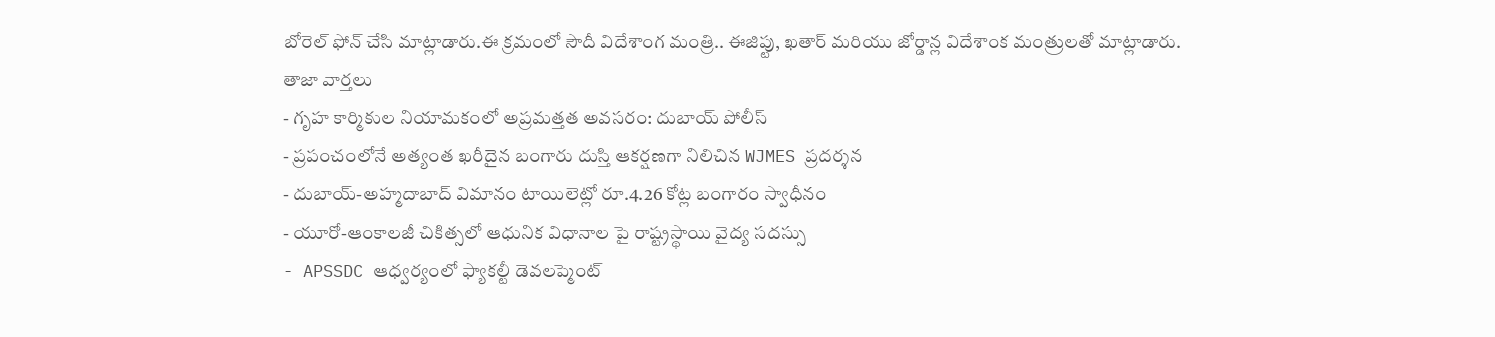బోరెల్ ఫోన్ చేసి మాట్లాడారు.ఈ క్రమంలో సౌదీ విదేశాంగ మంత్రి.. ఈజిప్టు, ఖతార్ మరియు జోర్డాన్ల విదేశాంక మంత్రులతో మాట్లాడారు.
తాజా వార్తలు
- గృహ కార్మికుల నియామకంలో అప్రమత్తత అవసరం: దుబాయ్ పోలీస్
- ప్రపంచంలోనే అత్యంత ఖరీదైన బంగారు దుస్తి ఆకర్షణగా నిలిచిన WJMES ప్రదర్శన
- దుబాయ్-అహ్మదాబాద్ విమానం టాయిలెట్లో రూ.4.26 కోట్ల బంగారం స్వాధీనం
- యూరో-ఆంకాలజీ చికిత్సలో ఆధునిక విధానాల పై రాష్ట్రస్థాయి వైద్య సదస్సు
- APSSDC ఆధ్వర్యంలో ఫ్యాకల్టీ డెవలప్మెంట్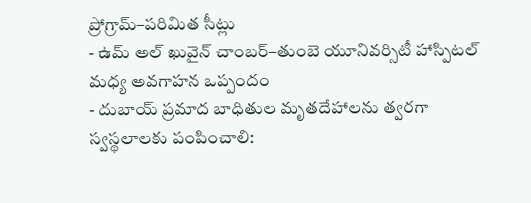ప్రోగ్రామ్–పరిమిత సీట్లు
- ఉమ్ అల్ ఖువైన్ చాంబర్–తుంబె యూనివర్సిటీ హాస్పిటల్ మధ్య అవగాహన ఒప్పందం
- దుబాయ్ ప్రమాద బాధితుల మృతదేహాలను త్వరగా స్వస్థలాలకు పంపించాలి: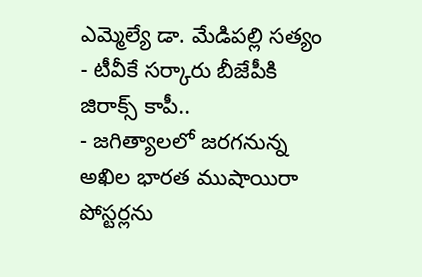ఎమ్మెల్యే డా. మేడిపల్లి సత్యం
- టీవీకే సర్కారు బీజేపీకి జిరాక్స్ కాపీ..
- జగిత్యాలలో జరగనున్న అఖిల భారత ముషాయిరా పోస్టర్లను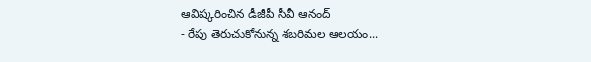ఆవిష్కరించిన డీజీపీ సీవీ ఆనంద్
- రేపు తెరుచుకోనున్న శబరిమల ఆలయం...